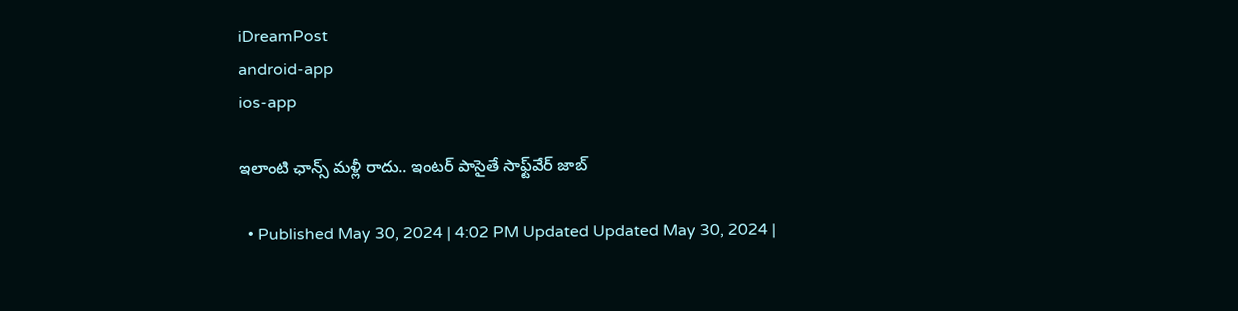iDreamPost
android-app
ios-app

ఇలాంటి ఛాన్స్‌ మళ్లీ రాదు.. ఇంటర్‌ పాసైతే సాఫ్ట్‌వేర్‌ జాబ్‌

  • Published May 30, 2024 | 4:02 PM Updated Updated May 30, 2024 |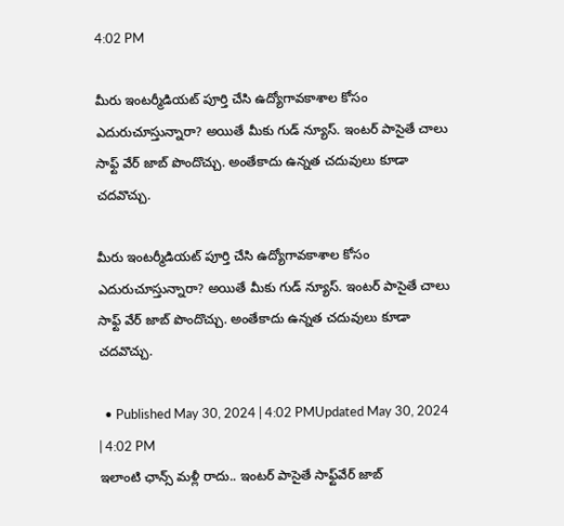4:02 PM

మీరు ఇంటర్మీడియట్ పూర్తి చేసి ఉద్యోగావకాశాల కోసం ఎదురుచూస్తున్నారా? అయితే మీకు గుడ్ న్యూస్. ఇంటర్ పాసైతే చాలు సాఫ్ట్ వేర్ జాబ్ పొందొచ్చు. అంతేకాదు ఉన్నత చదువులు కూడా చదవొచ్చు.

మీరు ఇంటర్మీడియట్ పూర్తి చేసి ఉద్యోగావకాశాల కోసం ఎదురుచూస్తున్నారా? అయితే మీకు గుడ్ న్యూస్. ఇంటర్ పాసైతే చాలు సాఫ్ట్ వేర్ జాబ్ పొందొచ్చు. అంతేకాదు ఉన్నత చదువులు కూడా చదవొచ్చు.

  • Published May 30, 2024 | 4:02 PMUpdated May 30, 2024 | 4:02 PM
ఇలాంటి ఛాన్స్‌ మళ్లీ రాదు.. ఇంటర్‌ పాసైతే సాఫ్ట్‌వేర్‌ జాబ్‌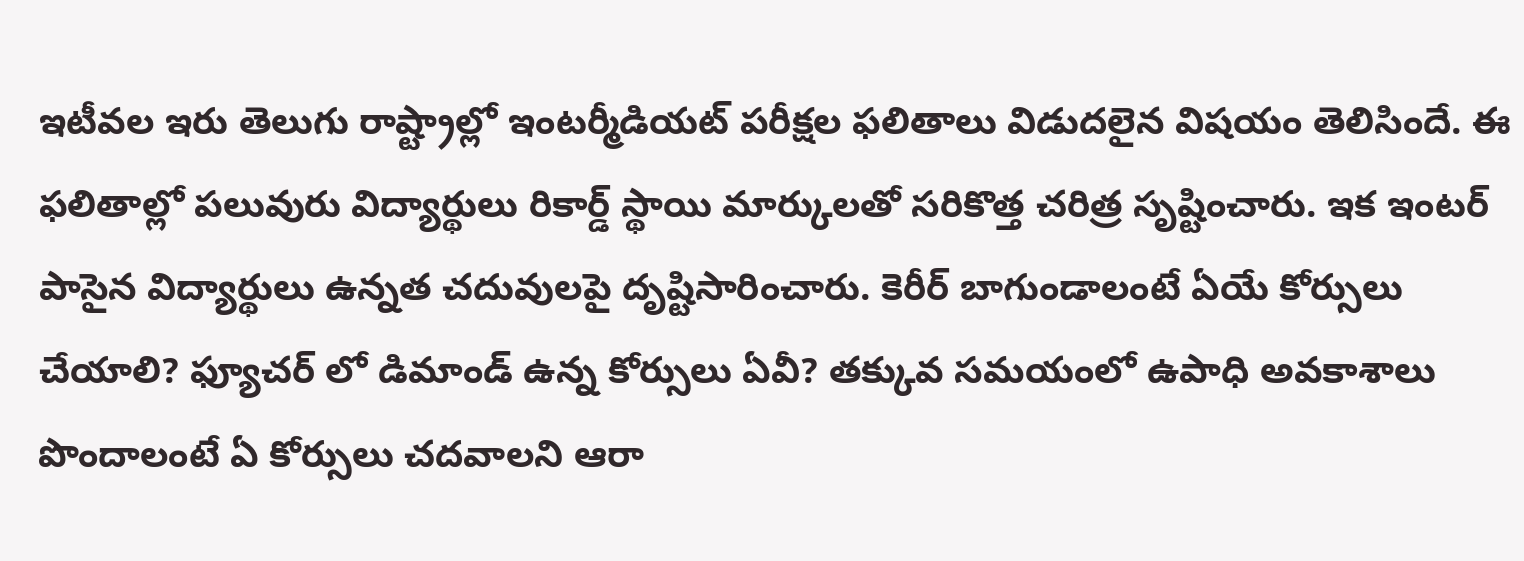ఇటీవల ఇరు తెలుగు రాష్ట్రాల్లో ఇంటర్మీడియట్ పరీక్షల ఫలితాలు విడుదలైన విషయం తెలిసిందే. ఈ ఫలితాల్లో పలువురు విద్యార్థులు రికార్డ్ స్థాయి మార్కులతో సరికొత్త చరిత్ర సృష్టించారు. ఇక ఇంటర్ పాసైన విద్యార్థులు ఉన్నత చదువులపై దృష్టిసారించారు. కెరీర్ బాగుండాలంటే ఏయే కోర్సులు చేయాలి? ఫ్యూచర్ లో డిమాండ్ ఉన్న కోర్సులు ఏవీ? తక్కువ సమయంలో ఉపాధి అవకాశాలు పొందాలంటే ఏ కోర్సులు చదవాలని ఆరా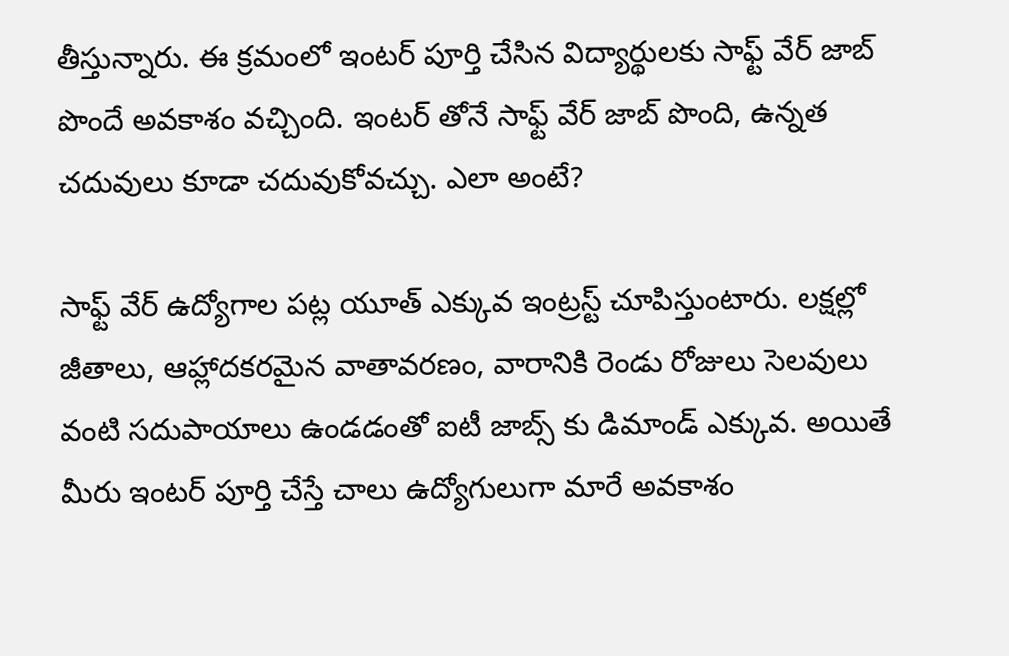తీస్తున్నారు. ఈ క్రమంలో ఇంటర్ పూర్తి చేసిన విద్యార్థులకు సాఫ్ట్ వేర్ జాబ్ పొందే అవకాశం వచ్చింది. ఇంటర్ తోనే సాఫ్ట్ వేర్ జాబ్ పొంది, ఉన్నత చదువులు కూడా చదువుకోవచ్చు. ఎలా అంటే?

సాఫ్ట్ వేర్ ఉద్యోగాల పట్ల యూత్ ఎక్కువ ఇంట్రస్ట్ చూపిస్తుంటారు. లక్షల్లో జీతాలు, ఆహ్లాదకరమైన వాతావరణం, వారానికి రెండు రోజులు సెలవులు వంటి సదుపాయాలు ఉండడంతో ఐటీ జాబ్స్ కు డిమాండ్ ఎక్కువ. అయితే మీరు ఇంటర్ పూర్తి చేస్తే చాలు ఉద్యోగులుగా మారే అవకాశం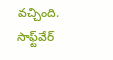వచ్చింది. సాఫ్ట్‌వేర్‌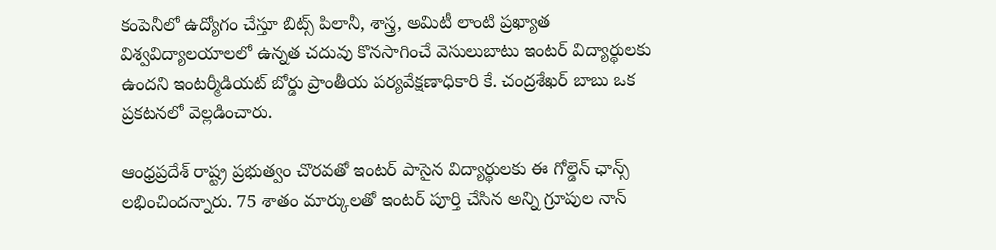కంపెనీలో ఉద్యోగం చేస్తూ బిట్స్‌ పిలానీ, శాస్త్ర, అమిటీ లాంటి ప్రఖ్యాత విశ్వవిద్యాలయాలలో ఉన్నత చదువు కొనసాగించే వెసులుబాటు ఇంటర్ విద్యార్థులకు ఉందని ఇంటర్మీడియట్‌ బోర్డు ప్రాంతీయ పర్యవేక్షణాధికారి కే. చంద్రశేఖర్‌ బాబు ఒక ప్రకటనలో వెల్లడించారు.

ఆంధ్రప్రదేశ్ రాష్ట్ర ప్రభుత్వం చొరవతో ఇంటర్ పాసైన విద్యార్థులకు ఈ గోల్డెన్ ఛాన్స్ లభించిందన్నారు. 75 శాతం మార్కులతో ఇంటర్‌ పూర్తి చేసిన అన్ని గ్రూపుల నాన్‌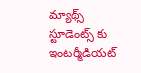మ్యాథ్స్‌ స్టూడెంట్స్ కు ఇంటర్మీడియట్‌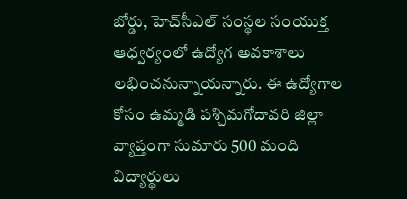బోర్డు, హెచ్‌సీఎల్‌ సంస్థల సంయుక్త ఆధ్వర్యంలో ఉద్యోగ అవకాశాలు లభించనున్నాయన్నారు. ఈ ఉద్యోగాల కోసం ఉమ్మడి పశ్చిమగోదావరి జిల్లా వ్యాప్తంగా సుమారు 500 మంది విద్యార్థులు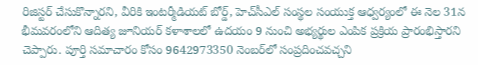రిజిస్టర్‌ చేసుకొన్నారని, వీరికి ఇంటర్మీడియట్‌ బోర్డ్‌, హెచ్‌సీఎల్‌ సంస్థల సంయుక్త ఆధ్వర్యంలో ఈ నెల 31న భీమవరంలోని ఆదిత్య జూనియర్‌ కళాశాలలో ఉదయం 9 నుంచి అభ్యర్థుల ఎంపిక ప్రక్రియ ప్రారంభిస్తారని చెప్పారు. పూర్తి సమాచారం కోసం 9642973350 నెంబర్‌లో సంప్రదించవచ్చని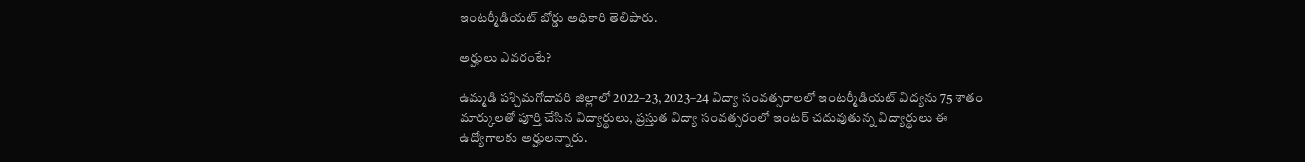ఇంటర్మీడియట్‌ బోర్డు అధికారి తెలిపారు.

అర్హులు ఎవరంటే?

ఉమ్మడి పశ్చిమగోదావరి జిల్లాలో 2022–23, 2023–24 విద్యా సంవత్సరాలలో ఇంటర్మీడియట్‌ విద్యను 75 శాతం మార్కులతో పూర్తి చేసిన విద్యార్థులు, ప్రస్తుత విద్యా సంవత్సరంలో ఇంటర్‌ చదువుతున్న విద్యార్థులు ఈ ఉద్యోగాలకు అర్హులన్నారు.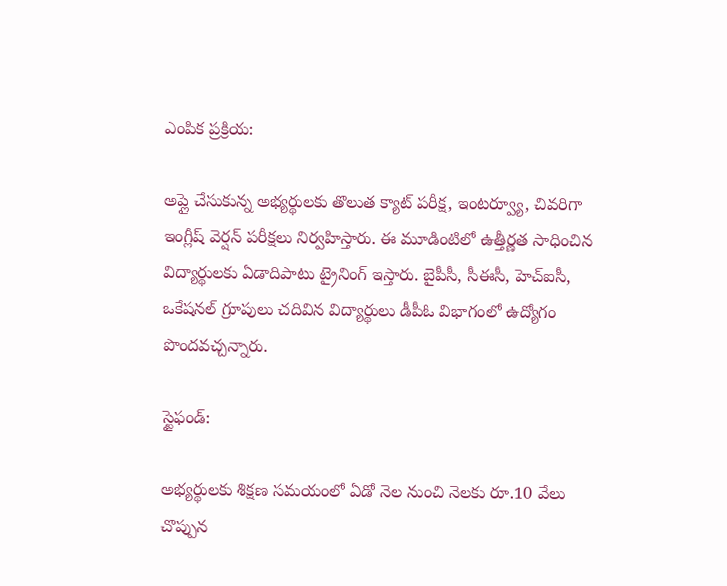ఎంపిక ప్రక్రియ:

అప్లై చేసుకున్న అభ్యర్థులకు తొలుత క్యాట్‌ పరీక్ష, ఇంటర్వ్యూ, చివరిగా ఇంగ్లీష్‌ వెర్షన్‌ పరీక్షలు నిర్వహిస్తారు. ఈ మూడింటిలో ఉత్తీర్ణత సాధించిన విద్యార్థులకు ఏడాదిపాటు ట్రైనింగ్ ఇస్తారు. బైపీసీ, సీఈసీ, హెచ్‌ఐసీ, ఒకేషనల్‌ గ్రూపులు చదివిన విద్యార్థులు డీపీఓ విభాగంలో ఉద్యోగం పొందవచ్చన్నారు.

స్టైఫండ్:

అభ్యర్థులకు శిక్షణ సమయంలో ఏడో నెల నుంచి నెలకు రూ.10 వేలు చొప్పున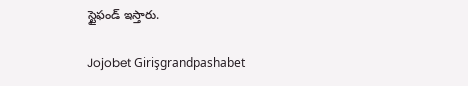స్టైఫండ్‌ ఇస్తారు.

Jojobet Girişgrandpashabet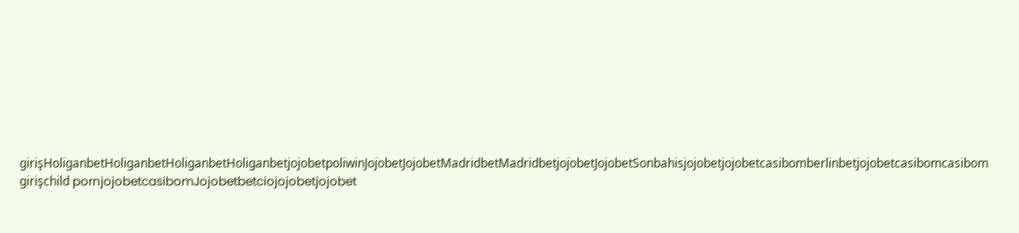girişHoliganbetHoliganbetHoliganbetHoliganbetjojobetpoliwinJojobetJojobetMadridbetMadridbetjojobetJojobetSonbahisjojobetjojobetcasibomberlinbetjojobetcasibomcasibom girişchild pornjojobetcasibomJojobetbetciojojobetjojobet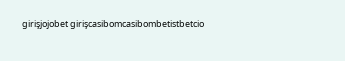girişjojobet girişcasibomcasibombetistbetcio